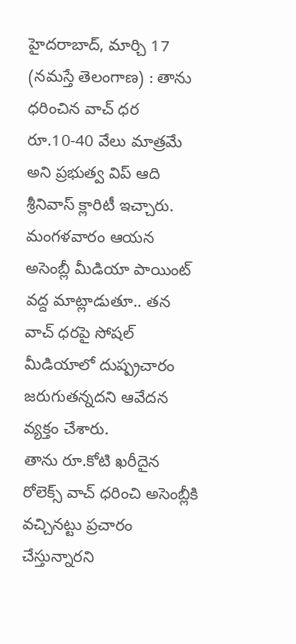హైదరాబాద్, మార్చి 17 (నమస్తే తెలంగాణ) : తాను ధరించిన వాచ్ ధర రూ.10-40 వేలు మాత్రమే అని ప్రభుత్వ విప్ ఆది శ్రీనివాస్ క్లారిటీ ఇచ్చారు. మంగళవారం ఆయన అసెంబ్లీ మీడియా పాయింట్ వద్ద మాట్లాడుతూ.. తన వాచ్ ధరపై సోషల్ మీడియాలో దుష్ప్రచారం జరుగుతన్నదని ఆవేదన వ్యక్తం చేశారు.
తాను రూ.కోటి ఖరీదైన రోలెక్స్ వాచ్ ధరించి అసెంబ్లీకి వచ్చినట్టు ప్రచారం చేస్తున్నారని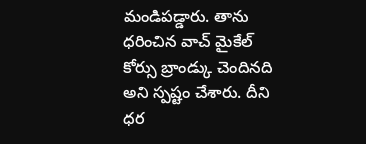మండిపడ్డారు. తాను ధరించిన వాచ్ మైకేల్ కోర్సు బ్రాండ్కు చెందినది అని స్పష్టం చేశారు. దీని ధర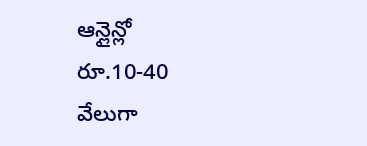ఆన్లైన్లో రూ.10-40 వేలుగా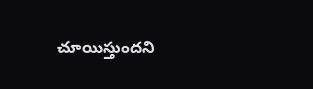చూయిస్తుందని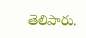తెలిపారు.